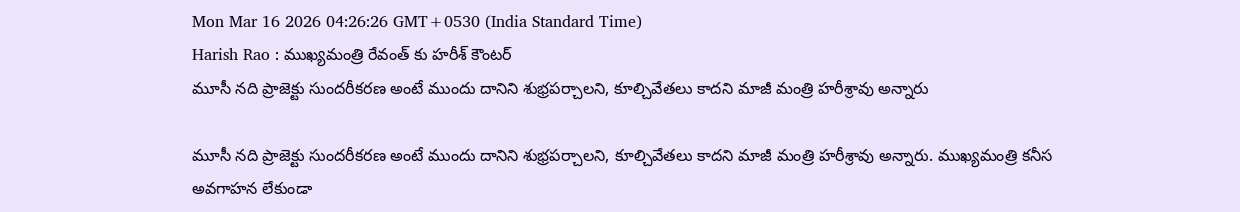Mon Mar 16 2026 04:26:26 GMT+0530 (India Standard Time)
Harish Rao : ముఖ్యమంత్రి రేవంత్ కు హరీశ్ కౌంటర్
మూసీ నది ప్రాజెక్టు సుందరీకరణ అంటే ముందు దానిని శుభ్రపర్చాలని, కూల్చివేతలు కాదని మాజీ మంత్రి హరీశ్రావు అన్నారు

మూసీ నది ప్రాజెక్టు సుందరీకరణ అంటే ముందు దానిని శుభ్రపర్చాలని, కూల్చివేతలు కాదని మాజీ మంత్రి హరీశ్రావు అన్నారు. ముఖ్యమంత్రి కనీస అవగాహన లేకుండా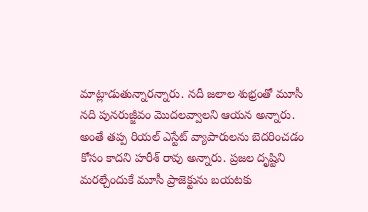మాట్లాడుతున్నారన్నారు. నదీ జలాల శుభ్రంతో మూసీ నది పునరుజ్జీవం మొదలవ్వాలని ఆయన అన్నారు. అంతే తప్ప రియల్ ఎస్టేట్ వ్యాపారులను బెదరించడం కోసం కాదని హరీశ్ రావు అన్నారు. ప్రజల దృష్టిని మరల్చేందుకే మూసీ ప్రాజెక్టును బయటకు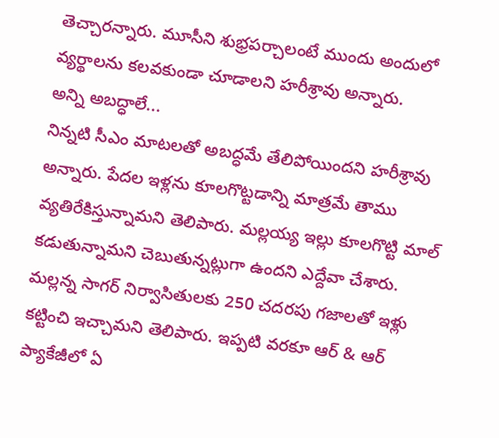తెచ్చారన్నారు. మూసీని శుభ్రపర్చాలంటే ముందు అందులో వ్యర్థాలను కలవకుండా చూడాలని హరీశ్రావు అన్నారు.
అన్ని అబద్ధాలే...
నిన్నటి సీఎం మాటలతో అబద్ధమే తేలిపోయిందని హరీశ్రావు అన్నారు. పేదల ఇళ్లను కూలగొట్టడాన్ని మాత్రమే తాము వ్యతిరేకిస్తున్నామని తెలిపారు. మల్లయ్య ఇల్లు కూలగొట్టి మాల్ కడుతున్నామని చెబుతున్నట్లుగా ఉందని ఎద్దేవా చేశారు. మల్లన్న సాగర్ నిర్వాసితులకు 250 చదరపు గజాలతో ఇళ్లు కట్టించి ఇచ్చామని తెలిపారు. ఇప్పటి వరకూ ఆర్ & ఆర్ ప్యాకేజీలో ఏ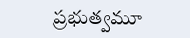ప్రభుత్వమూ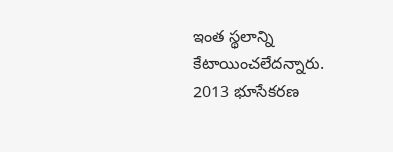ఇంత స్థలాన్ని కేటాయించలేదన్నారు. 2013 భూసేకరణ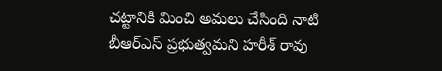చట్టానికి మించి అమలు చేసింది నాటి బీఆర్ఎస్ ప్రభుత్వమని హరీశ్ రావు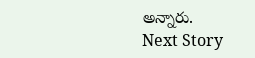అన్నారు.
Next Story